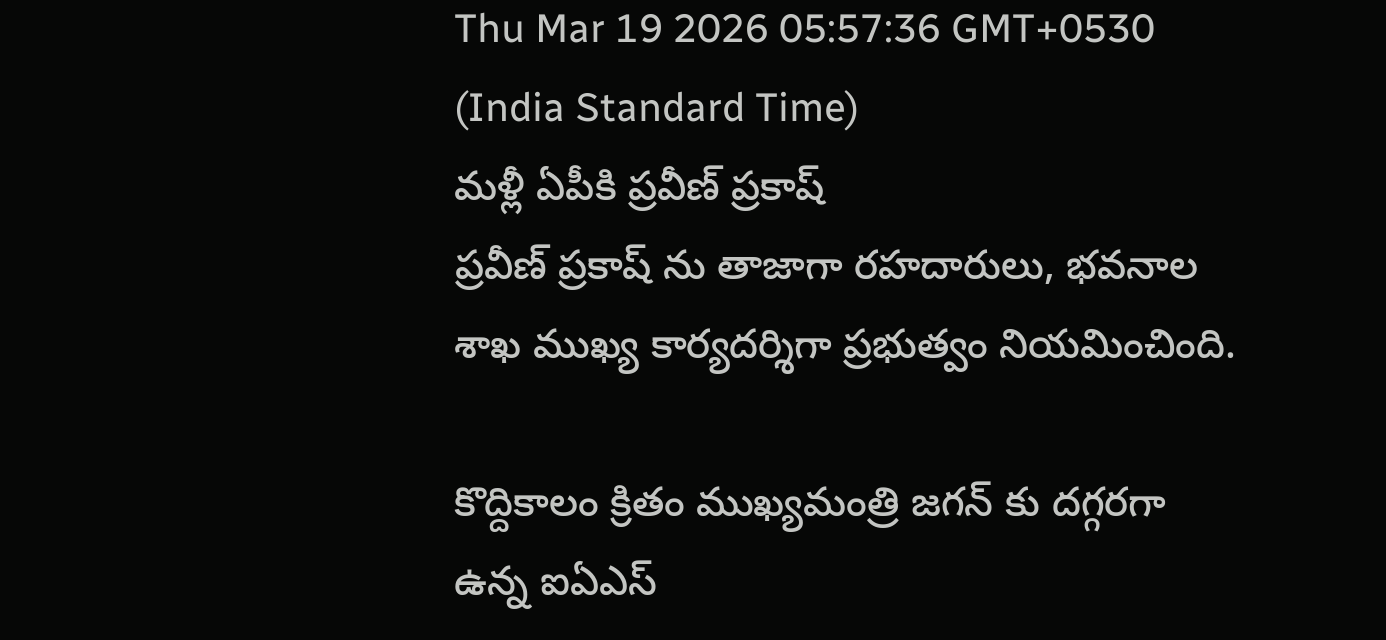Thu Mar 19 2026 05:57:36 GMT+0530 (India Standard Time)
మళ్లీ ఏపీకి ప్రవీణ్ ప్రకాష్
ప్రవీణ్ ప్రకాష్ ను తాజాగా రహదారులు, భవనాల శాఖ ముఖ్య కార్యదర్శిగా ప్రభుత్వం నియమించింది.

కొద్దికాలం క్రితం ముఖ్యమంత్రి జగన్ కు దగ్గరగా ఉన్న ఐఏఎస్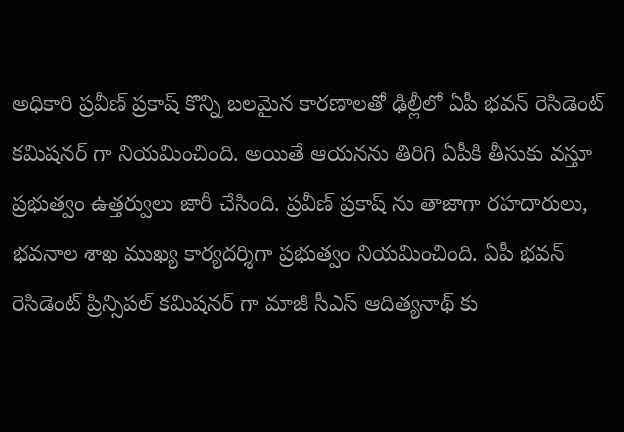అధికారి ప్రవీణ్ ప్రకాష్ కొన్ని బలమైన కారణాలతో ఢిల్లీలో ఏపీ భవన్ రెసిడెంట్ కమిషనర్ గా నియమించింది. అయితే ఆయనను తిరిగి ఏపీకి తీసుకు వస్తూ ప్రభుత్వం ఉత్తర్వులు జారీ చేసింది. ప్రవీణ్ ప్రకాష్ ను తాజాగా రహదారులు, భవనాల శాఖ ముఖ్య కార్యదర్శిగా ప్రభుత్వం నియమించింది. ఏపీ భవన్ రెసిడెంట్ ప్రిన్సిపల్ కమిషనర్ గా మాజీ సీఎస్ ఆదిత్యనాథ్ కు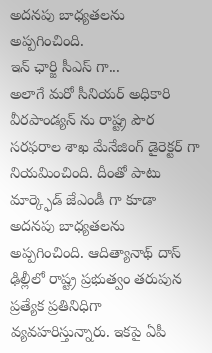అదనపు బాధ్యతలను అప్పగించింది.
ఇన్ ఛార్జి సీఎస్ గా...
అలాగే మరో సీనియర్ అధికారి వీరపాండ్యన్ ను రాష్ట్ర పౌర సరఫరాల శాఖ మేనేజింగ్ డైరెక్టర్ గా నియమించింది. దీంతో పాటు మార్క్ఫెడ్ జేఎండీ గా కూడా అదనపు బాధ్యతలను అప్పగించింది. ఆదిత్యానాథ్ దాస్ ఢిల్లీలో రాష్ట్ర ప్రభుత్వం తరుపున ప్రత్యేక ప్రతినిధిగా వ్యవహరిస్తున్నారు. ఇకపై ఏపీ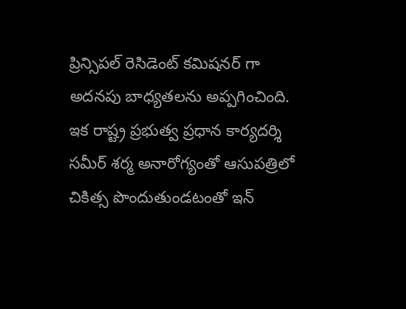ప్రిన్సిపల్ రెసిడెంట్ కమిషనర్ గా అదనపు బాధ్యతలను అప్పగించింది. ఇక రాష్ట్ర ప్రభుత్వ ప్రధాన కార్యదర్శి సమీర్ శర్మ అనారోగ్యంతో ఆసుపత్రిలో చికిత్స పొందుతుండటంతో ఇన్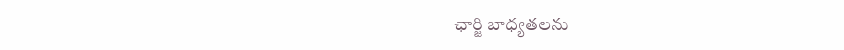ఛార్జి బాధ్యతలను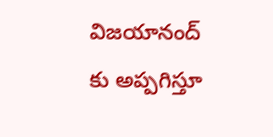విజయానంద్ కు అప్పగిస్తూ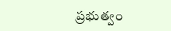ప్రభుత్వం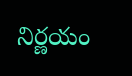నిర్ణయం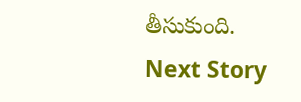తీసుకుంది.
Next Story